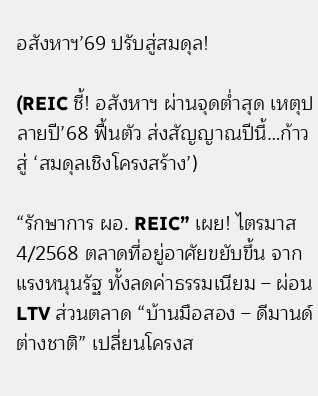อสังหาฯ’69 ปรับสู่สมดุล!

(REIC ชี้! อสังหาฯ ผ่านจุดต่ำสุด เหตุปลายปี’68 ฟื้นตัว ส่งสัญญาณปีนี้…ก้าวสู่ ‘สมดุลเชิงโครงสร้าง’)

“รักษาการ ผอ. REIC” เผย! ไตรมาส 4/2568 ตลาดที่อยู่อาศัยขยับขึ้น จากแรงหนุนรัฐ ทั้งลดค่าธรรมเนียม – ผ่อน LTV ส่วนตลาด “บ้านมือสอง – ดีมานด์ต่างชาติ” เปลี่ยนโครงส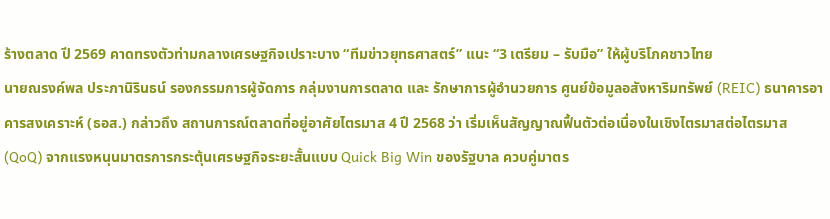ร้างตลาด ปี 2569 คาดทรงตัวท่ามกลางเศรษฐกิจเปราะบาง “ทีมข่าวยุทธศาสตร์” แนะ “3 เตรียม – รับมือ” ให้ผู้บริโภคชาวไทย
นายณรงค์พล ประภานิรินธน์ รองกรรมการผู้จัดการ กลุ่มงานการตลาด และ รักษาการผู้อำนวยการ ศูนย์ข้อมูลอสังหาริมทรัพย์ (REIC) ธนาคารอาคารสงเคราะห์ (ธอส.) กล่าวถึง สถานการณ์ตลาดที่อยู่อาศัยไตรมาส 4 ปี 2568 ว่า เริ่มเห็นสัญญาณฟื้นตัวต่อเนื่องในเชิงไตรมาสต่อไตรมาส (QoQ) จากแรงหนุนมาตรการกระตุ้นเศรษฐกิจระยะสั้นแบบ Quick Big Win ของรัฐบาล ควบคู่มาตร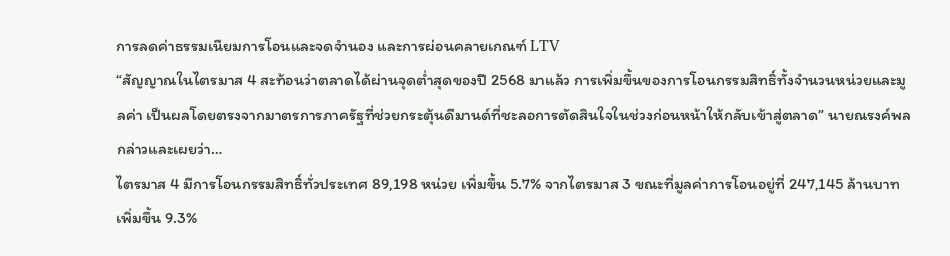การลดค่าธรรมเนียมการโอนและจดจำนอง และการผ่อนคลายเกณฑ์ LTV
“สัญญาณในไตรมาส 4 สะท้อนว่าตลาดได้ผ่านจุดต่ำสุดของปี 2568 มาแล้ว การเพิ่มขึ้นของการโอนกรรมสิทธิ์ทั้งจำนวนหน่วยและมูลค่า เป็นผลโดยตรงจากมาตรการภาครัฐที่ช่วยกระตุ้นดีมานด์ที่ชะลอการตัดสินใจในช่วงก่อนหน้าให้กลับเข้าสู่ตลาด” นายณรงค์พล กล่าวและเผยว่า…
ไตรมาส 4 มีการโอนกรรมสิทธิ์ทั่วประเทศ 89,198 หน่วย เพิ่มขึ้น 5.7% จากไตรมาส 3 ขณะที่มูลค่าการโอนอยู่ที่ 247,145 ล้านบาท เพิ่มขึ้น 9.3%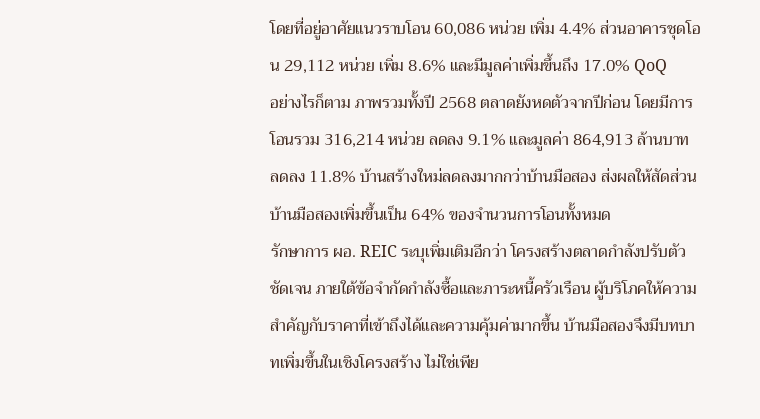โดยที่อยู่อาศัยแนวราบโอน 60,086 หน่วย เพิ่ม 4.4% ส่วนอาคารชุดโอน 29,112 หน่วย เพิ่ม 8.6% และมีมูลค่าเพิ่มขึ้นถึง 17.0% QoQ
อย่างไรก็ตาม ภาพรวมทั้งปี 2568 ตลาดยังหดตัวจากปีก่อน โดยมีการโอนรวม 316,214 หน่วย ลดลง 9.1% และมูลค่า 864,913 ล้านบาท ลดลง 11.8% บ้านสร้างใหม่ลดลงมากกว่าบ้านมือสอง ส่งผลให้สัดส่วนบ้านมือสองเพิ่มขึ้นเป็น 64% ของจำนวนการโอนทั้งหมด
รักษาการ ผอ. REIC ระบุเพิ่มเติมอีกว่า โครงสร้างตลาดกำลังปรับตัวชัดเจน ภายใต้ข้อจำกัดกำลังซื้อและภาระหนี้ครัวเรือน ผู้บริโภคให้ความสำคัญกับราคาที่เข้าถึงได้และความคุ้มค่ามากขึ้น บ้านมือสองจึงมีบทบาทเพิ่มขึ้นในเชิงโครงสร้าง ไม่ใช่เพีย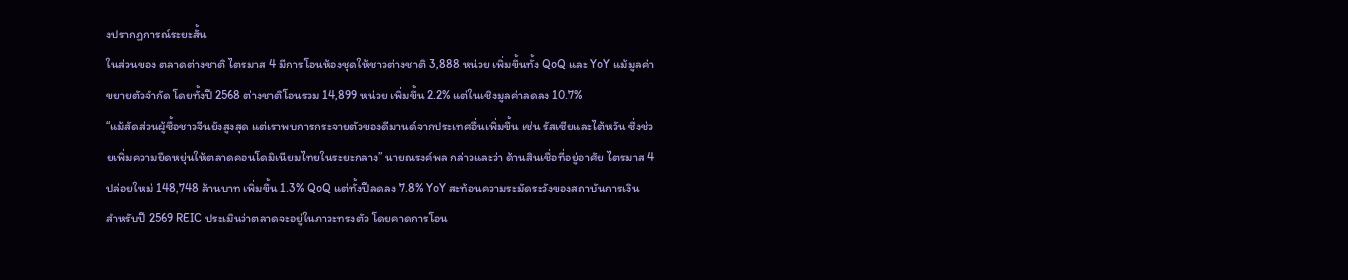งปรากฏการณ์ระยะสั้น
ในส่วนของ ตลาดต่างชาติ ไตรมาส 4 มีการโอนห้องชุดให้ชาวต่างชาติ 3,888 หน่วย เพิ่มขึ้นทั้ง QoQ และ YoY แม้มูลค่าขยายตัวจำกัด โดยทั้งปี 2568 ต่างชาติโอนรวม 14,899 หน่วย เพิ่มขึ้น 2.2% แต่ในเชิงมูลค่าลดลง 10.7%
“แม้สัดส่วนผู้ซื้อชาวจีนยังสูงสุด แต่เราพบการกระจายตัวของดีมานด์จากประเทศอื่นเพิ่มขึ้น เช่น รัสเซียและไต้หวัน ซึ่งช่วยเพิ่มความยืดหยุ่นให้ตลาดคอนโดมิเนียมไทยในระยะกลาง” นายณรงค์พล กล่าวและว่า ด้านสินเชื่อที่อยู่อาศัย ไตรมาส 4 ปล่อยใหม่ 148,748 ล้านบาท เพิ่มขึ้น 1.3% QoQ แต่ทั้งปีลดลง 7.8% YoY สะท้อนความระมัดระวังของสถาบันการเงิน
สำหรับปี 2569 REIC ประเมินว่าตลาดจะอยู่ในภาวะทรงตัว โดยคาดการโอน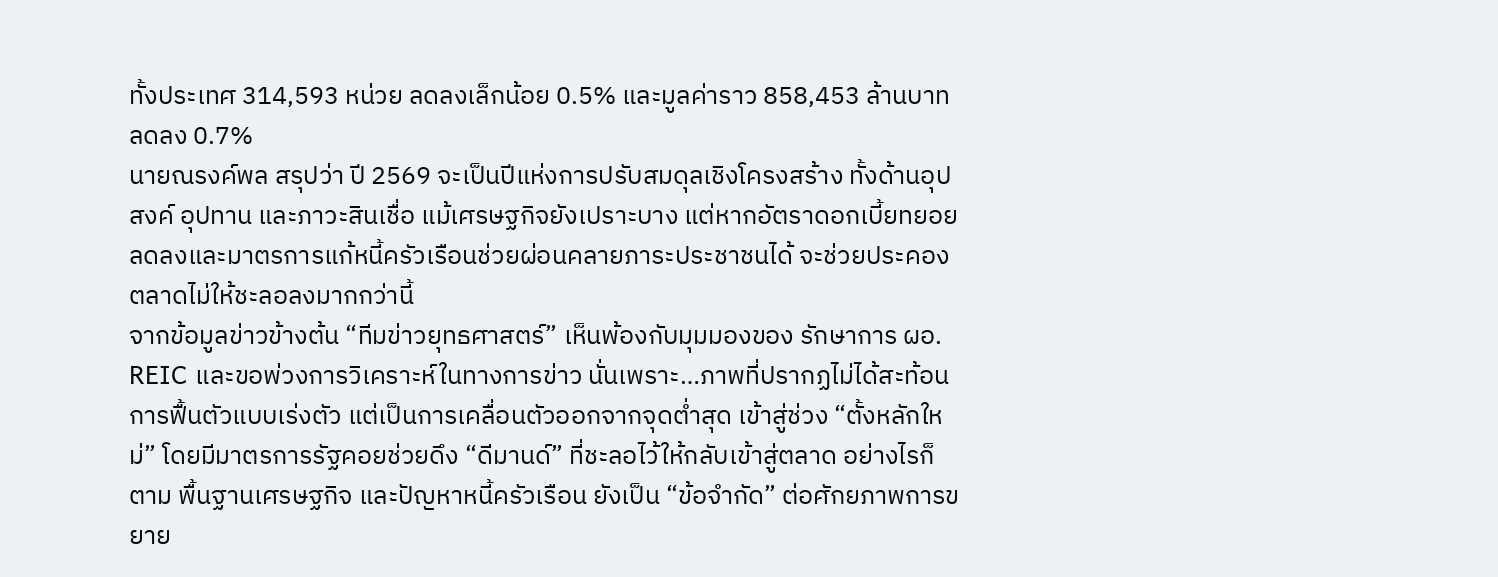ทั้งประเทศ 314,593 หน่วย ลดลงเล็กน้อย 0.5% และมูลค่าราว 858,453 ล้านบาท ลดลง 0.7%
นายณรงค์พล สรุปว่า ปี 2569 จะเป็นปีแห่งการปรับสมดุลเชิงโครงสร้าง ทั้งด้านอุปสงค์ อุปทาน และภาวะสินเชื่อ แม้เศรษฐกิจยังเปราะบาง แต่หากอัตราดอกเบี้ยทยอยลดลงและมาตรการแก้หนี้ครัวเรือนช่วยผ่อนคลายภาระประชาชนได้ จะช่วยประคองตลาดไม่ให้ชะลอลงมากกว่านี้
จากข้อมูลข่าวข้างต้น “ทีมข่าวยุทธศาสตร์” เห็นพ้องกับมุมมองของ รักษาการ ผอ. REIC และขอพ่วงการวิเคราะห์ในทางการข่าว นั่นเพราะ…ภาพที่ปรากฏไม่ได้สะท้อนการฟื้นตัวแบบเร่งตัว แต่เป็นการเคลื่อนตัวออกจากจุดต่ำสุด เข้าสู่ช่วง “ตั้งหลักใหม่” โดยมีมาตรการรัฐคอยช่วยดึง “ดีมานด์” ที่ชะลอไว้ให้กลับเข้าสู่ตลาด อย่างไรก็ตาม พื้นฐานเศรษฐกิจ และปัญหาหนี้ครัวเรือน ยังเป็น “ข้อจำกัด” ต่อศักยภาพการขยาย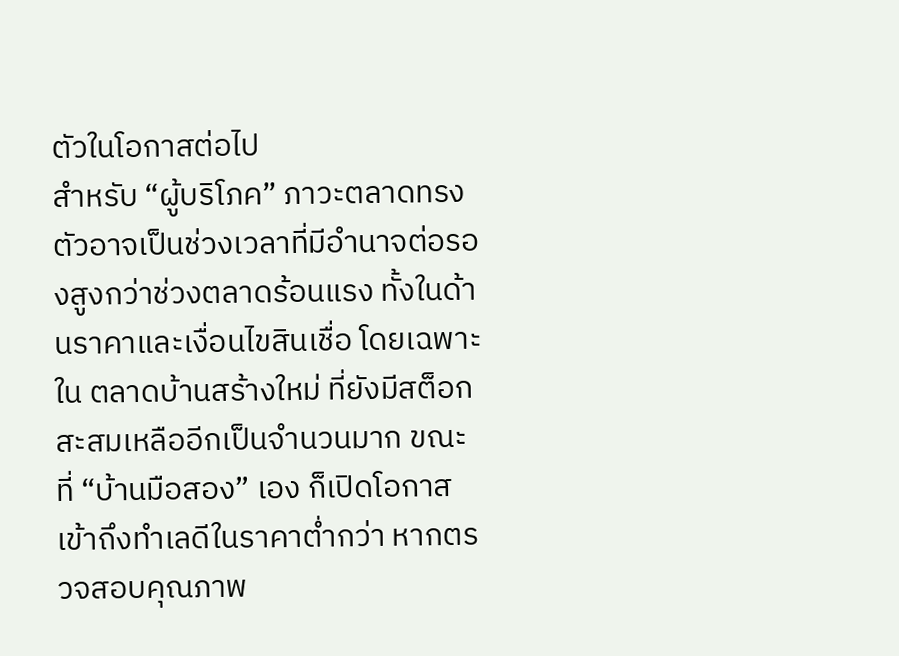ตัวในโอกาสต่อไป
สำหรับ “ผู้บริโภค” ภาวะตลาดทรงตัวอาจเป็นช่วงเวลาที่มีอำนาจต่อรองสูงกว่าช่วงตลาดร้อนแรง ทั้งในด้านราคาและเงื่อนไขสินเชื่อ โดยเฉพาะใน ตลาดบ้านสร้างใหม่ ที่ยังมีสต็อกสะสมเหลืออีกเป็นจำนวนมาก ขณะที่ “บ้านมือสอง” เอง ก็เปิดโอกาสเข้าถึงทำเลดีในราคาต่ำกว่า หากตรวจสอบคุณภาพ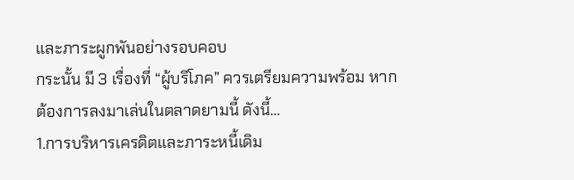และภาระผูกพันอย่างรอบคอบ
กระนั้น มี 3 เรื่องที่ “ผู้บริโภค” ควรเตรียมความพร้อม หากต้องการลงมาเล่นในตลาดยามนี้ ดังนี้…
1.การบริหารเครดิตและภาระหนี้เดิม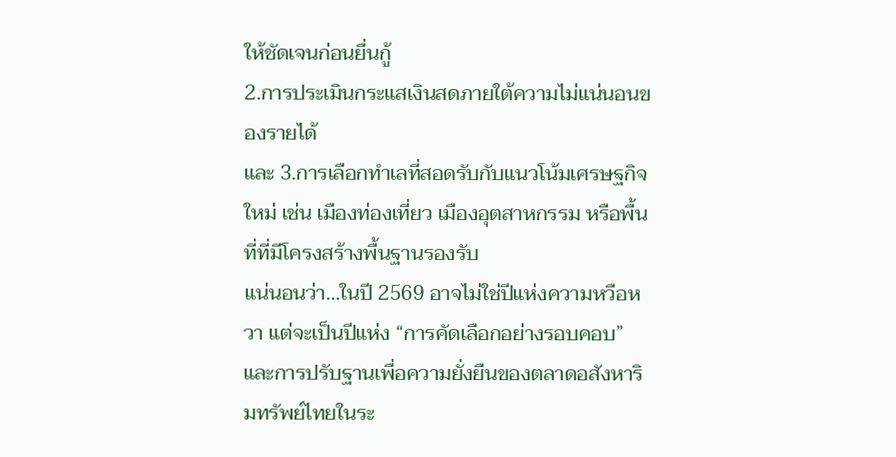ให้ชัดเจนก่อนยื่นกู้
2.การประเมินกระแสเงินสดภายใต้ความไม่แน่นอนของรายได้
และ 3.การเลือกทำเลที่สอดรับกับแนวโน้มเศรษฐกิจใหม่ เช่น เมืองท่องเที่ยว เมืองอุตสาหกรรม หรือพื้นที่ที่มีโครงสร้างพื้นฐานรองรับ
แน่นอนว่า…ในปี 2569 อาจไม่ใช่ปีแห่งความหวือหวา แต่จะเป็นปีแห่ง “การคัดเลือกอย่างรอบคอบ” และการปรับฐานเพื่อความยั่งยืนของตลาดอสังหาริมทรัพย์ไทยในระ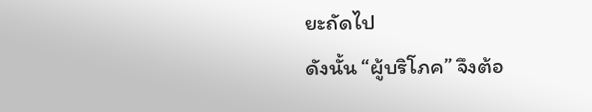ยะถัดไป
ดังนั้น “ผู้บริโภค” จึงต้อ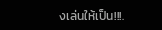งเล่นให้เป็น!!!.